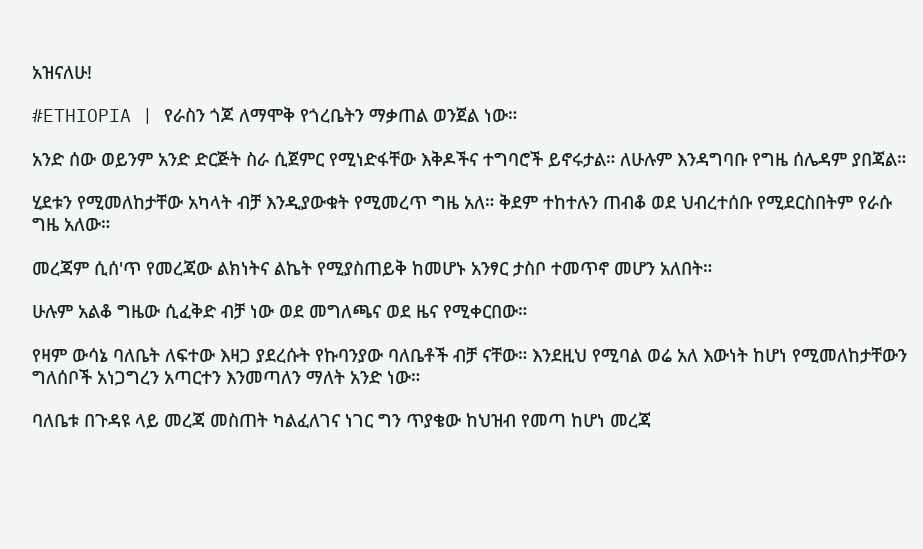አዝናለሁ!

#ETHIOPIA | የራስን ጎጆ ለማሞቅ የጎረቤትን ማቃጠል ወንጀል ነው።

አንድ ሰው ወይንም አንድ ድርጅት ስራ ሲጀምር የሚነድፋቸው እቅዶችና ተግባሮች ይኖሩታል። ለሁሉም እንዳግባቡ የግዜ ሰሌዳም ያበጃል።

ሂደቱን የሚመለከታቸው አካላት ብቻ እንዲያውቁት የሚመረጥ ግዜ አለ። ቅደም ተከተሉን ጠብቆ ወደ ህብረተሰቡ የሚደርስበትም የራሱ ግዜ አለው።

መረጃም ሲሰ'ጥ የመረጃው ልክነትና ልኬት የሚያስጠይቅ ከመሆኑ አንፃር ታስቦ ተመጥኖ መሆን አለበት።

ሁሉም አልቆ ግዜው ሲፈቅድ ብቻ ነው ወደ መግለጫና ወደ ዜና የሚቀርበው።

የዛም ውሳኔ ባለቤት ለፍተው እዛጋ ያደረሱት የኩባንያው ባለቤቶች ብቻ ናቸው። እንደዚህ የሚባል ወሬ አለ እውነት ከሆነ የሚመለከታቸውን ግለሰቦች አነጋግረን አጣርተን እንመጣለን ማለት አንድ ነው።

ባለቤቱ በጉዳዩ ላይ መረጃ መስጠት ካልፈለገና ነገር ግን ጥያቄው ከህዝብ የመጣ ከሆነ መረጃ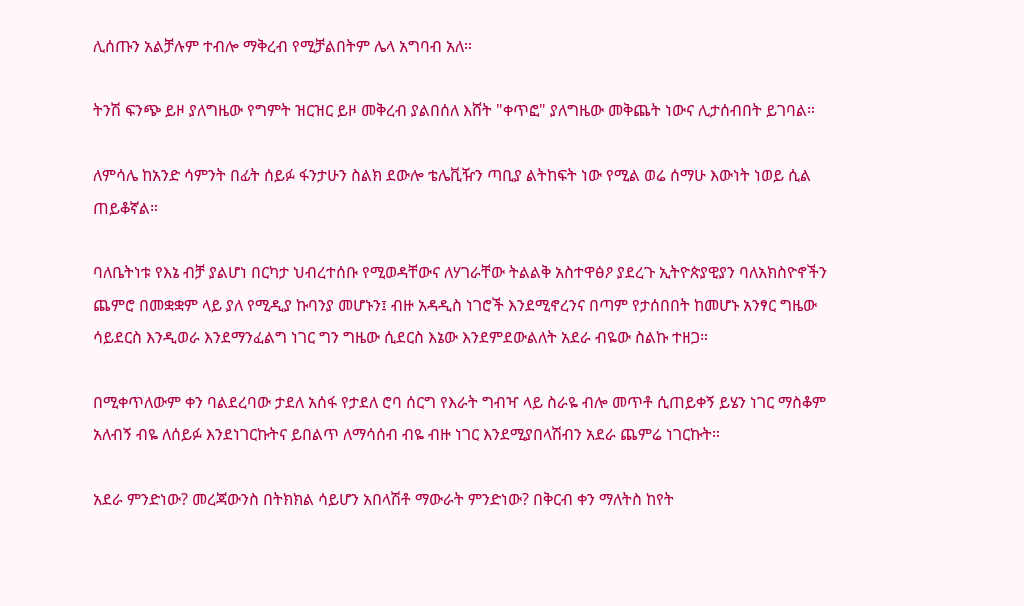ሊሰጡን አልቻሉም ተብሎ ማቅረብ የሚቻልበትም ሌላ አግባብ አለ።

ትንሽ ፍንጭ ይዞ ያለግዜው የግምት ዝርዝር ይዞ መቅረብ ያልበሰለ እሸት "ቀጥፎ" ያለግዜው መቅጨት ነውና ሊታሰብበት ይገባል።

ለምሳሌ ከአንድ ሳምንት በፊት ሰይፉ ፋንታሁን ስልክ ደውሎ ቴሌቪዥን ጣቢያ ልትከፍት ነው የሚል ወሬ ሰማሁ እውነት ነወይ ሲል ጠይቆኛል።

ባለቤትነቱ የእኔ ብቻ ያልሆነ በርካታ ህብረተሰቡ የሚወዳቸውና ለሃገራቸው ትልልቅ አስተዋፅዖ ያደረጉ ኢትዮጵያዊያን ባለአክስዮኖችን ጨምሮ በመቋቋም ላይ ያለ የሚዲያ ኩባንያ መሆኑን፤ ብዙ አዳዲስ ነገሮች እንደሚኖረንና በጣም የታሰበበት ከመሆኑ አንፃር ግዜው ሳይደርስ እንዲወራ እንደማንፈልግ ነገር ግን ግዜው ሲደርስ እኔው እንደምደውልለት አደራ ብዬው ስልኩ ተዘጋ።

በሚቀጥለውም ቀን ባልደረባው ታደለ አሰፋ የታደለ ሮባ ሰርግ የእራት ግብዣ ላይ ስራዬ ብሎ መጥቶ ሲጠይቀኝ ይሄን ነገር ማስቆም አለብኝ ብዬ ለሰይፉ እንደነገርኩትና ይበልጥ ለማሳሰብ ብዬ ብዙ ነገር እንደሚያበላሽብን አደራ ጨምሬ ነገርኩት።

አደራ ምንድነው? መረጃውንስ በትክክል ሳይሆን አበላሽቶ ማውራት ምንድነው? በቅርብ ቀን ማለትስ ከየት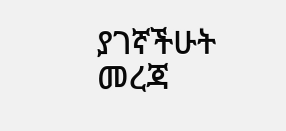ያገኛችሁት መረጃ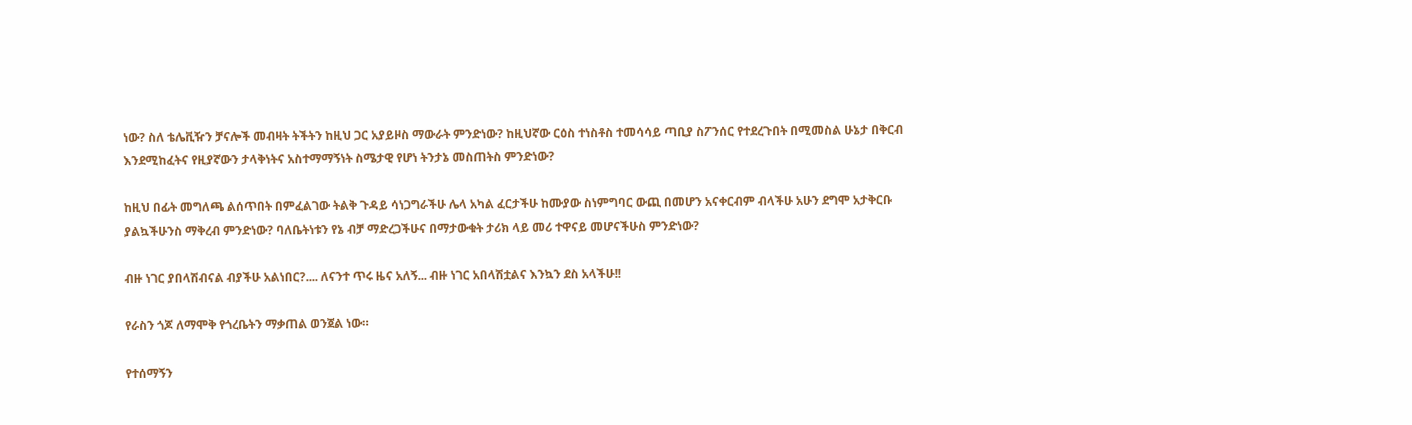ነው? ስለ ቴሌቪዥን ቻናሎች መብዛት ትችትን ከዚህ ጋር አያይዞስ ማውራት ምንድነው? ከዚህኛው ርዕስ ተነስቶስ ተመሳሳይ ጣቢያ ስፖንሰር የተደረጉበት በሚመስል ሁኔታ በቅርብ እንደሚከፈትና የዚያኛውን ታላቅነትና አስተማማኝነት ስሜታዊ የሆነ ትንታኔ መስጠትስ ምንድነው?

ከዚህ በፊት መግለጫ ልሰጥበት በምፈልገው ትልቅ ጉዳይ ሳነጋግራችሁ ሌላ አካል ፈርታችሁ ከሙያው ስነምግባር ውጪ በመሆን አናቀርብም ብላችሁ አሁን ደግሞ አታቅርቡ ያልኳችሁንስ ማቅረብ ምንድነው? ባለቤትነቱን የኔ ብቻ ማድረጋችሁና በማታውቁት ታሪክ ላይ መሪ ተዋናይ መሆናችሁስ ምንድነው?

ብዙ ነገር ያበላሽብናል ብያችሁ አልነበር?.... ለናንተ ጥሩ ዜና አለኝ... ብዙ ነገር አበላሽቷልና እንኳን ደስ አላችሁ!!

የራስን ጎጆ ለማሞቅ የጎረቤትን ማቃጠል ወንጀል ነው።

የተሰማኝን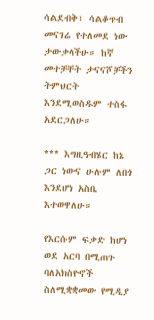ሳልደብቅ፣ ሳልቆጥብ መናገሬ የተለመደ ነው ታውቃላችሁ። ከኛ መተቻቸት ታናናሾቻችን ትምህርት እንደሚወስዱም ተስፋ አደርጋለሁ።

*** እግዚዓብሄር ከኔ ጋር ነውና ሁሉም ለበጎ እንደሆነ አስቤ እተወዋለሁ።

የእርሱም ፍቃድ ከሆነ ወደ አርባ በሚጠጉ ባለአክስዮኖች ስለሚቋቋመው የሚዲያ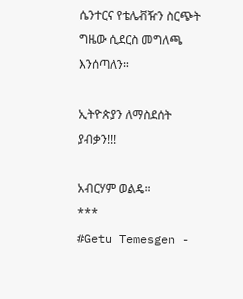ሴንተርና የቴሌቭዥን ስርጭት ግዜው ሲደርስ መግለጫ እንሰጣለን።

ኢትዮጵያን ለማስደሰት ያብቃን!!!

አብርሃም ወልዴ።
***
#Getu Temesgen -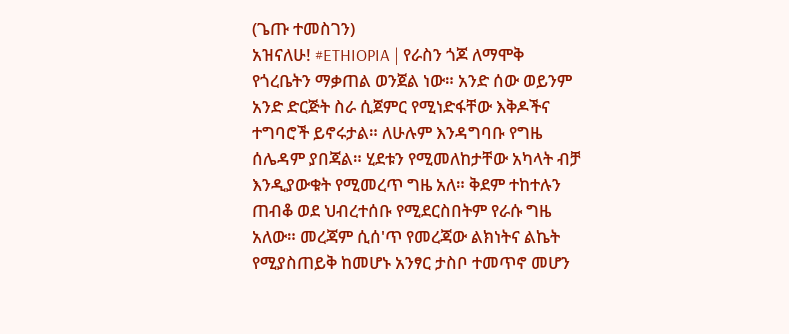(ጌጡ ተመስገን)
አዝናለሁ! #ETHIOPIA | የራስን ጎጆ ለማሞቅ የጎረቤትን ማቃጠል ወንጀል ነው። አንድ ሰው ወይንም አንድ ድርጅት ስራ ሲጀምር የሚነድፋቸው እቅዶችና ተግባሮች ይኖሩታል። ለሁሉም እንዳግባቡ የግዜ ሰሌዳም ያበጃል። ሂደቱን የሚመለከታቸው አካላት ብቻ እንዲያውቁት የሚመረጥ ግዜ አለ። ቅደም ተከተሉን ጠብቆ ወደ ህብረተሰቡ የሚደርስበትም የራሱ ግዜ አለው። መረጃም ሲሰ'ጥ የመረጃው ልክነትና ልኬት የሚያስጠይቅ ከመሆኑ አንፃር ታስቦ ተመጥኖ መሆን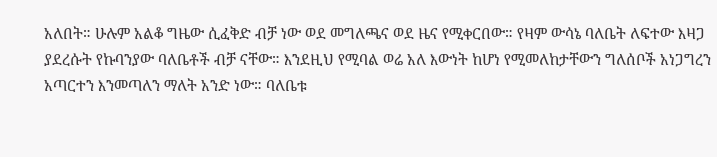አለበት። ሁሉም አልቆ ግዜው ሲፈቅድ ብቻ ነው ወደ መግለጫና ወደ ዜና የሚቀርበው። የዛም ውሳኔ ባለቤት ለፍተው እዛጋ ያደረሱት የኩባንያው ባለቤቶች ብቻ ናቸው። እንደዚህ የሚባል ወሬ አለ እውነት ከሆነ የሚመለከታቸውን ግለሰቦች አነጋግረን አጣርተን እንመጣለን ማለት አንድ ነው። ባለቤቱ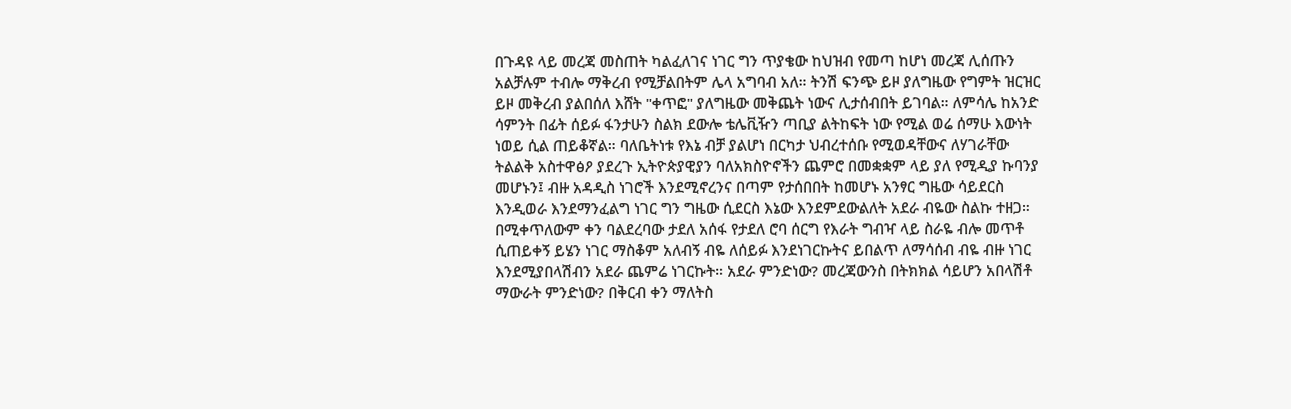በጉዳዩ ላይ መረጃ መስጠት ካልፈለገና ነገር ግን ጥያቄው ከህዝብ የመጣ ከሆነ መረጃ ሊሰጡን አልቻሉም ተብሎ ማቅረብ የሚቻልበትም ሌላ አግባብ አለ። ትንሽ ፍንጭ ይዞ ያለግዜው የግምት ዝርዝር ይዞ መቅረብ ያልበሰለ እሸት "ቀጥፎ" ያለግዜው መቅጨት ነውና ሊታሰብበት ይገባል። ለምሳሌ ከአንድ ሳምንት በፊት ሰይፉ ፋንታሁን ስልክ ደውሎ ቴሌቪዥን ጣቢያ ልትከፍት ነው የሚል ወሬ ሰማሁ እውነት ነወይ ሲል ጠይቆኛል። ባለቤትነቱ የእኔ ብቻ ያልሆነ በርካታ ህብረተሰቡ የሚወዳቸውና ለሃገራቸው ትልልቅ አስተዋፅዖ ያደረጉ ኢትዮጵያዊያን ባለአክስዮኖችን ጨምሮ በመቋቋም ላይ ያለ የሚዲያ ኩባንያ መሆኑን፤ ብዙ አዳዲስ ነገሮች እንደሚኖረንና በጣም የታሰበበት ከመሆኑ አንፃር ግዜው ሳይደርስ እንዲወራ እንደማንፈልግ ነገር ግን ግዜው ሲደርስ እኔው እንደምደውልለት አደራ ብዬው ስልኩ ተዘጋ። በሚቀጥለውም ቀን ባልደረባው ታደለ አሰፋ የታደለ ሮባ ሰርግ የእራት ግብዣ ላይ ስራዬ ብሎ መጥቶ ሲጠይቀኝ ይሄን ነገር ማስቆም አለብኝ ብዬ ለሰይፉ እንደነገርኩትና ይበልጥ ለማሳሰብ ብዬ ብዙ ነገር እንደሚያበላሽብን አደራ ጨምሬ ነገርኩት። አደራ ምንድነው? መረጃውንስ በትክክል ሳይሆን አበላሽቶ ማውራት ምንድነው? በቅርብ ቀን ማለትስ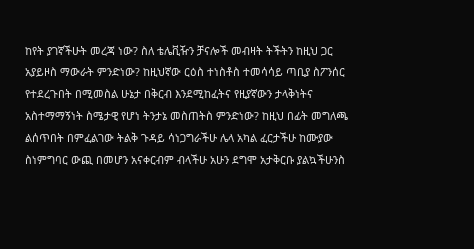ከየት ያገኛችሁት መረጃ ነው? ስለ ቴሌቪዥን ቻናሎች መብዛት ትችትን ከዚህ ጋር አያይዞስ ማውራት ምንድነው? ከዚህኛው ርዕስ ተነስቶስ ተመሳሳይ ጣቢያ ስፖንሰር የተደረጉበት በሚመስል ሁኔታ በቅርብ እንደሚከፈትና የዚያኛውን ታላቅነትና አስተማማኝነት ስሜታዊ የሆነ ትንታኔ መስጠትስ ምንድነው? ከዚህ በፊት መግለጫ ልሰጥበት በምፈልገው ትልቅ ጉዳይ ሳነጋግራችሁ ሌላ አካል ፈርታችሁ ከሙያው ስነምግባር ውጪ በመሆን አናቀርብም ብላችሁ አሁን ደግሞ አታቅርቡ ያልኳችሁንስ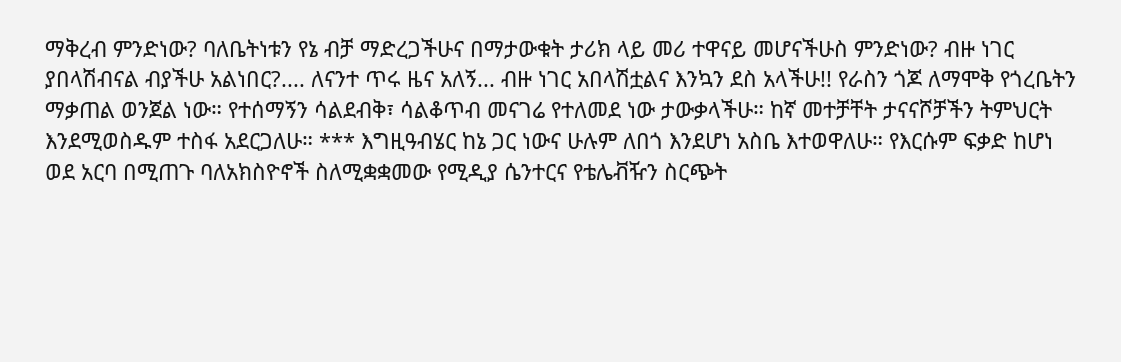ማቅረብ ምንድነው? ባለቤትነቱን የኔ ብቻ ማድረጋችሁና በማታውቁት ታሪክ ላይ መሪ ተዋናይ መሆናችሁስ ምንድነው? ብዙ ነገር ያበላሽብናል ብያችሁ አልነበር?.... ለናንተ ጥሩ ዜና አለኝ... ብዙ ነገር አበላሽቷልና እንኳን ደስ አላችሁ!! የራስን ጎጆ ለማሞቅ የጎረቤትን ማቃጠል ወንጀል ነው። የተሰማኝን ሳልደብቅ፣ ሳልቆጥብ መናገሬ የተለመደ ነው ታውቃላችሁ። ከኛ መተቻቸት ታናናሾቻችን ትምህርት እንደሚወስዱም ተስፋ አደርጋለሁ። *** እግዚዓብሄር ከኔ ጋር ነውና ሁሉም ለበጎ እንደሆነ አስቤ እተወዋለሁ። የእርሱም ፍቃድ ከሆነ ወደ አርባ በሚጠጉ ባለአክስዮኖች ስለሚቋቋመው የሚዲያ ሴንተርና የቴሌቭዥን ስርጭት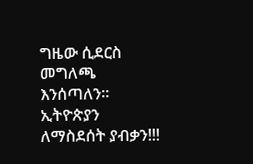ግዜው ሲደርስ መግለጫ እንሰጣለን። ኢትዮጵያን ለማስደሰት ያብቃን!!!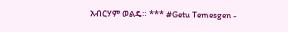አብርሃም ወልዴ። *** #Getu Temesgen -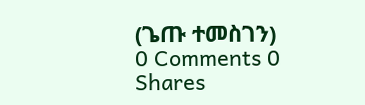(ጌጡ ተመስገን)
0 Comments 0 Shares